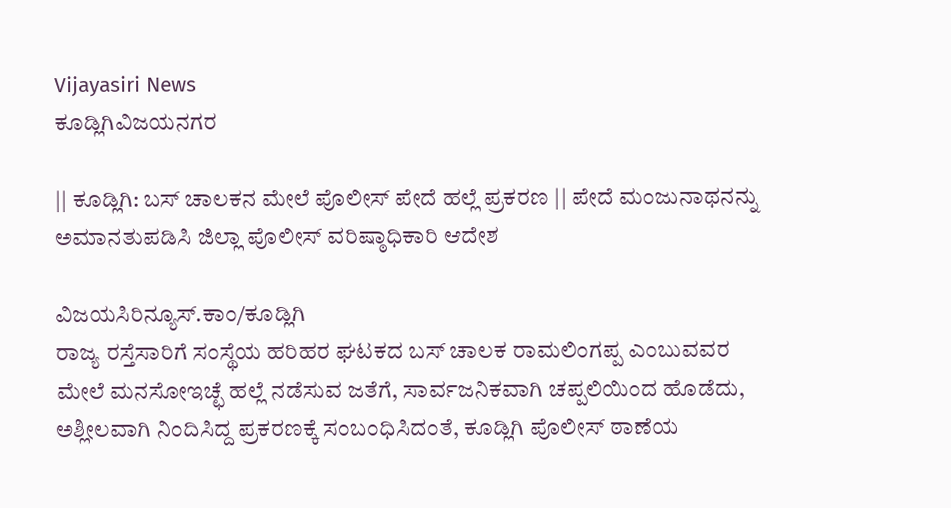Vijayasiri News
ಕೂಡ್ಲಿಗಿವಿಜಯನಗರ

|| ಕೂಡ್ಲಿಗಿ: ಬಸ್ ಚಾಲಕನ ಮೇಲೆ ಪೊಲೀಸ್ ಪೇದೆ ಹಲ್ಲೆ ಪ್ರಕರಣ || ಪೇದೆ ಮಂಜುನಾಥನನ್ನು ಅಮಾನತುಪಡಿಸಿ ಜಿಲ್ಲಾ ಪೊಲೀಸ್ ವರಿಷ್ಠಾಧಿಕಾರಿ ಆದೇಶ

ವಿಜಯಸಿರಿನ್ಯೂಸ್.ಕಾಂ/ಕೂಡ್ಲಿಗಿ
ರಾಜ್ಯ ರಸ್ತೆಸಾರಿಗೆ ಸಂಸ್ಥೆಯ ಹರಿಹರ ಘಟಕದ ಬಸ್ ಚಾಲಕ ರಾಮಲಿಂಗಪ್ಪ ಎಂಬುವವರ ಮೇಲೆ ಮನಸೋಇಚ್ಛೆ ಹಲ್ಲೆ ನಡೆಸುವ ಜತೆಗೆ, ಸಾರ್ವಜನಿಕವಾಗಿ ಚಪ್ಪಲಿಯಿಂದ ಹೊಡೆದು, ಅಶ್ಲೀಲವಾಗಿ ನಿಂದಿಸಿದ್ದ ಪ್ರಕರಣಕ್ಕೆ ಸಂಬಂಧಿಸಿದಂತೆ, ಕೂಡ್ಲಿಗಿ ಪೊಲೀಸ್ ಠಾಣೆಯ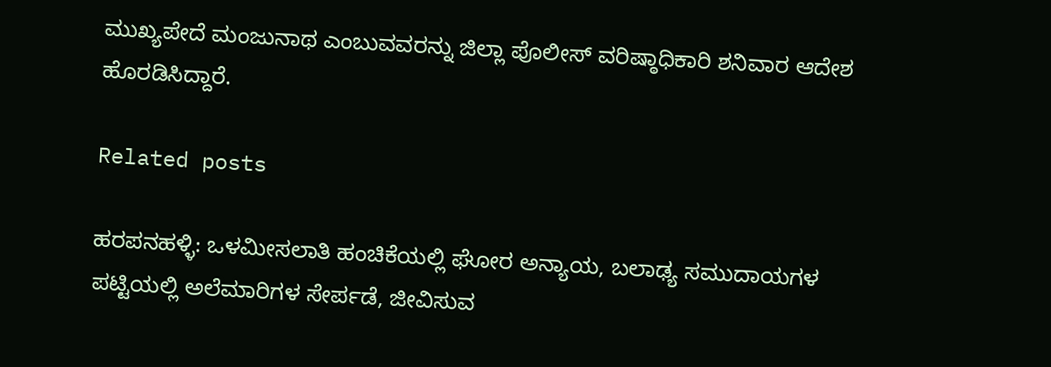ಮುಖ್ಯಪೇದೆ ಮಂಜುನಾಥ ಎಂಬುವವರನ್ನು ಜಿಲ್ಲಾ ಪೊಲೀಸ್ ವರಿಷ್ಠಾಧಿಕಾರಿ ಶನಿವಾರ ಆದೇಶ ಹೊರಡಿಸಿದ್ದಾರೆ.

Related posts

ಹರಪನಹಳ್ಳಿ: ಒಳಮೀಸಲಾತಿ ಹಂಚಿಕೆಯಲ್ಲಿ ಘೋರ ಅನ್ಯಾಯ, ಬಲಾಢ್ಯ ಸಮುದಾಯಗಳ ಪಟ್ಟಿಯಲ್ಲಿ ಅಲೆಮಾರಿಗಳ ಸೇರ್ಪಡೆ, ಜೀವಿಸುವ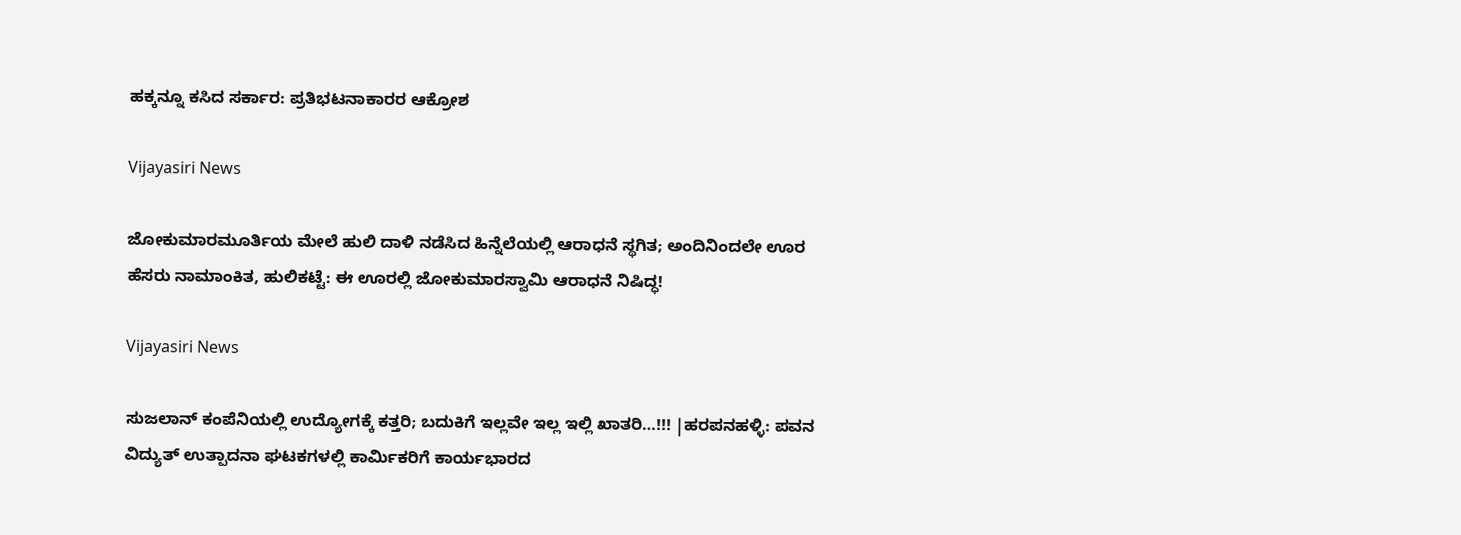ಹಕ್ಕನ್ನೂ ಕಸಿದ ಸರ್ಕಾರ: ಪ್ರತಿಭಟನಾಕಾರರ ಆಕ್ರೋಶ

Vijayasiri News

ಜೋಕುಮಾರಮೂರ್ತಿಯ ಮೇಲೆ ಹುಲಿ ದಾಳಿ ನಡೆಸಿದ ಹಿನ್ನೆಲೆಯಲ್ಲಿ ಆರಾಧನೆ ಸ್ಥಗಿತ; ಅಂದಿನಿಂದಲೇ ಊರ ಹೆಸರು ನಾಮಾಂಕಿತ, ಹುಲಿಕಟ್ಟೆ: ಈ ಊರಲ್ಲಿ ಜೋಕುಮಾರಸ್ವಾಮಿ ಆರಾಧನೆ ನಿಷಿದ್ಧ!

Vijayasiri News

ಸುಜಲಾನ್ ಕಂಪೆನಿಯಲ್ಲಿ ಉದ್ಯೋಗಕ್ಕೆ ಕತ್ತರಿ; ಬದುಕಿಗೆ ಇಲ್ಲವೇ ಇಲ್ಲ ಇಲ್ಲಿ ಖಾತರಿ…!!! |ಹರಪನಹಳ್ಳಿ: ಪವನ ವಿದ್ಯುತ್ ಉತ್ಪಾದನಾ ಘಟಕಗಳಲ್ಲಿ ಕಾರ್ಮಿಕರಿಗೆ ಕಾರ್ಯಭಾರದ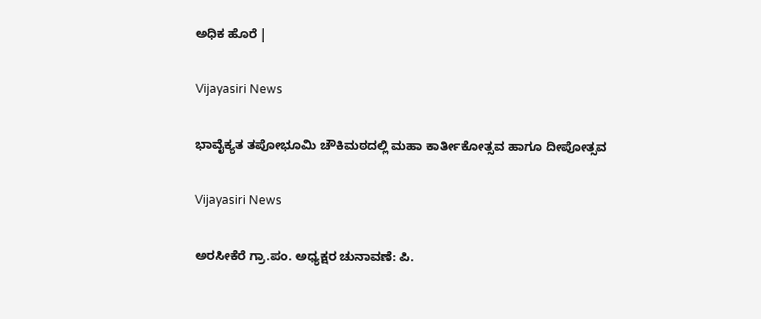ಅಧಿಕ ಹೊರೆ |

Vijayasiri News

ಭಾವೈಕ್ಯತ ತಪೋಭೂಮಿ ಚೌಕಿಮಠದಲ್ಲಿ ಮಹಾ ಕಾರ್ತೀಕೋತ್ಸವ ಹಾಗೂ ದೀಪೋತ್ಸವ

Vijayasiri News

ಅರಸೀಕೆರೆ ಗ್ರಾ.ಪಂ. ಅಧ್ಯಕ್ಷರ ಚುನಾವಣೆ: ಪಿ.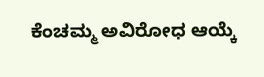ಕೆಂಚಮ್ಮ ಅವಿರೋಧ ಆಯ್ಕೆ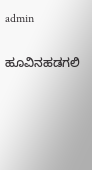admin

ಹೂವಿನಹಡಗಲಿ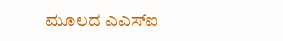ಮೂಲದ ಎಎಸ್‌ಐ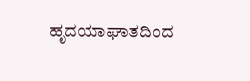ಹೃದಯಾಘಾತದಿಂದ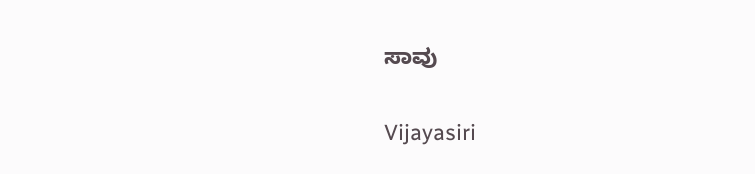ಸಾವು

Vijayasiri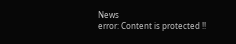News
error: Content is protected !!